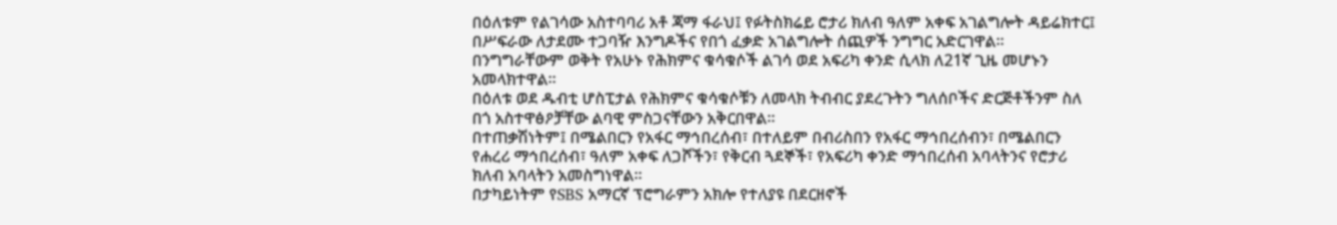በዕለቱም የልገሳው አስተባባሪ አቶ ጃማ ፋራህ፤ የፉትስክሬይ ሮታሪ ክለብ ዓለም አቀፍ አገልግሎት ዳይሬክተር፤ በሥፍራው ለታደሙ ተጋባዥ እንግዶችና የበጎ ፈቃድ አገልግሎት ሰጪዎች ንግግር አድርገዋል።
በንግግራቸውም ወቅት የአሁኑ የሕክምና ቁሳቁሶች ልገሳ ወደ አፍሪካ ቀንድ ሲላክ ለ21ኛ ጊዜ መሆኑን አመላክተዋል።
በዕለቱ ወደ ዱብቲ ሆስፒታል የሕክምና ቁሳቁሶቹን ለመላክ ትብብር ያደረጉትን ግለሰቦችና ድርጅቶችንም ስለ በጎ አስተዋፅዖቻቸው ልባዊ ምስጋናቸውን አቅርበዋል።
በተጠቃሽነትም፤ በሜልበርን የአፋር ማኅበረሰብ፣ በተለይም በብሪስበን የአፋር ማኅበረሰብን፣ በሜልበርን የሐረሪ ማኅበረሰብ፣ ዓለም አቀፍ ለጋሾችን፣ የቅርብ ጓደኞች፣ የአፍሪካ ቀንድ ማኅበረሰብ አባላትንና የሮታሪ ክለብ አባላትን አመስግነዋል።
በታካይነትም የSBS አማርኛ ፕሮግራምን አክሎ የተለያዩ በደርዘኖች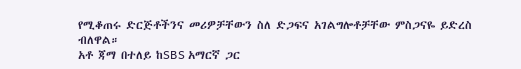የሚቆጠሩ ድርጅቶችንና መሪዎቻቸውን ስለ ድጋፍና አገልግሎቶቻቸው ምስጋናዬ ይድረስ ብለዋል።
አቶ ጃማ በተለይ ከSBS አማርኛ ጋር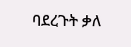ባደረጉት ቃለ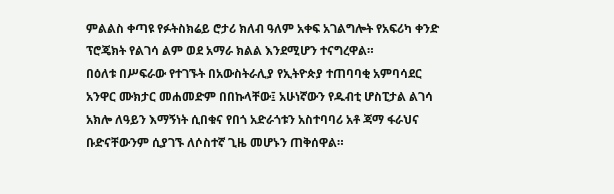ምልልስ ቀጣዩ የፉትስክሬይ ሮታሪ ክለብ ዓለም አቀፍ አገልግሎት የአፍሪካ ቀንድ ፕሮጄክት የልገሳ ልም ወደ አማራ ክልል እንደሚሆን ተናግረዋል።
በዕለቱ በሥፍራው የተገኙት በአውስትራሊያ የኢትዮጵያ ተጠባባቂ አምባሳደር አንዋር ሙክታር መሐመድም በበኩላቸው፤ አሁነኛውን የዱብቲ ሆስፒታል ልገሳ አክሎ ለዓይን እማኝነት ሲበቁና የበጎ አድራጎቱን አስተባባሪ አቶ ጃማ ፋራህና ቡድናቸውንም ሲያገኙ ለሶስተኛ ጊዜ መሆኑን ጠቅሰዋል።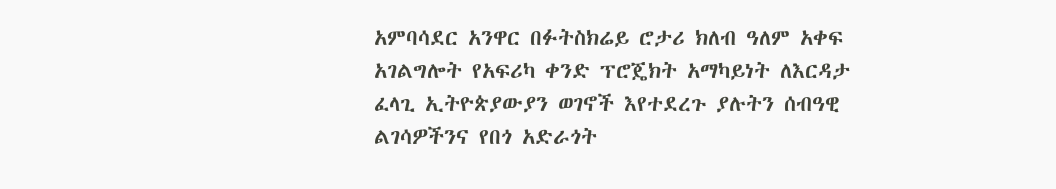አምባሳደር አንዋር በፉትስክሬይ ሮታሪ ክለብ ዓለም አቀፍ አገልግሎት የአፍሪካ ቀንድ ፕሮጄክት አማካይነት ለእርዳታ ፈላጊ ኢትዮጵያውያን ወገኖች እየተደረጉ ያሉትን ሰብዓዊ ልገሳዎችንና የበጎ አድራጎት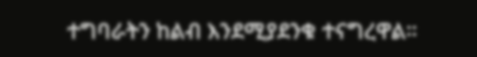ተግባራትን ከልብ እንደሚያደንቁ ተናግረዋል።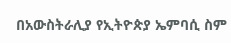በአውስትራሊያ የኢትዮጵያ ኤምባሲ ስም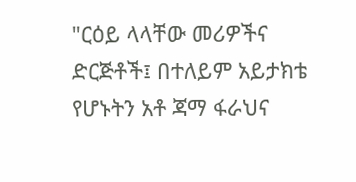"ርዕይ ላላቸው መሪዎችና ድርጅቶች፤ በተለይም አይታክቴ የሆኑትን አቶ ጃማ ፋራህና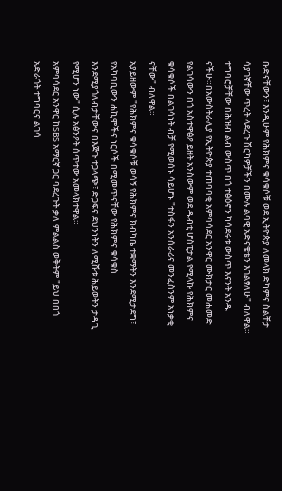ቡድናቸውን፣ እንዲሁም የሕክምና ቁሳቁሶቹ ወደ ኢትዮጵያ ለመላክ ድካምና ስልቸታ ሳያገኛቸው ጥረት ላደረጉ ሽርካዎቻችን በሙሉ ልባዊ አድናቄቴን እገልፃለሁ" ብለዋል።
ተግባሮቻቸው በሕዝብ ልብ ውስጥ በጎ ተፅዕኖን ካሳደሩቱ ውስጥ እናንት አንዱ ናችሁ።በአውስትራሊያ የኢትዮጵያ ተጠባባቂ አምባሳደር አንዋር ሙክታር መሐመድ
የልገሳውን በጎ አስተዋፅዖ ይዘት አንስውም ወደ ዱብቲ ሆስፒታል የሚላኩ የሕክምና ቁሳቁሶች በልገሳነት ብቻ የሚወሰኑ ሳይሆኑ "ተስፋን አንሰራሪና መንፈስንም አነቃቂ ናቸው" ብለዋል።
አያይዘውም "የሕክምና ቁሳቁሶቹ ወሳኝ የሕክምና ክብካቤ ተቋማትን እንደሚታደግ፣ የአካባቢውን ሐኪሞችና ነርሶች በሚመጥናቸው የሕክምና ቁሳቁስ እንደሚያጎለብታቸውና በእጅጉ ተጋላጭ፣ ድጋፍና ደህንነትን ለሚሹቱ ሕይወትን ታዳጊ የሚሆን ነው" ሲሉ አፅንዖት ሰጥተው አመላክተዋል።
አምባሳደር አንዋር ከSBS አማርኛ ጋር ባደረጉት ቃለ ምልልስ ወቅትም "ይህ በበጎ አድራጎት ተግባርና ልገሳ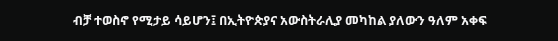ብቻ ተወስኖ የሚታይ ሳይሆን፤ በኢትዮጵያና አውስትራሊያ መካከል ያለውን ዓለም አቀፍ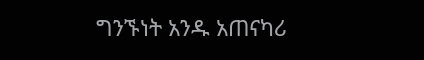ግንኙነት አንዱ አጠናካሪ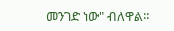መንገድ ነው" ብለዋል።